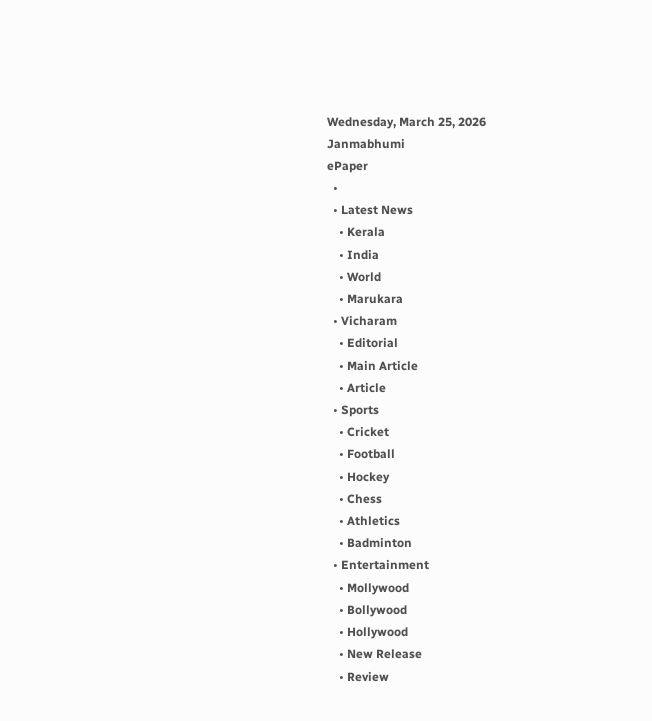Wednesday, March 25, 2026
Janmabhumi
ePaper
  •
  • Latest News
    • Kerala
    • India
    • World
    • Marukara
  • Vicharam
    • Editorial
    • Main Article
    • Article
  • Sports
    • Cricket
    • Football
    • Hockey
    • Chess
    • Athletics
    • Badminton
  • Entertainment
    • Mollywood
    • Bollywood
    • Hollywood
    • New Release
    • Review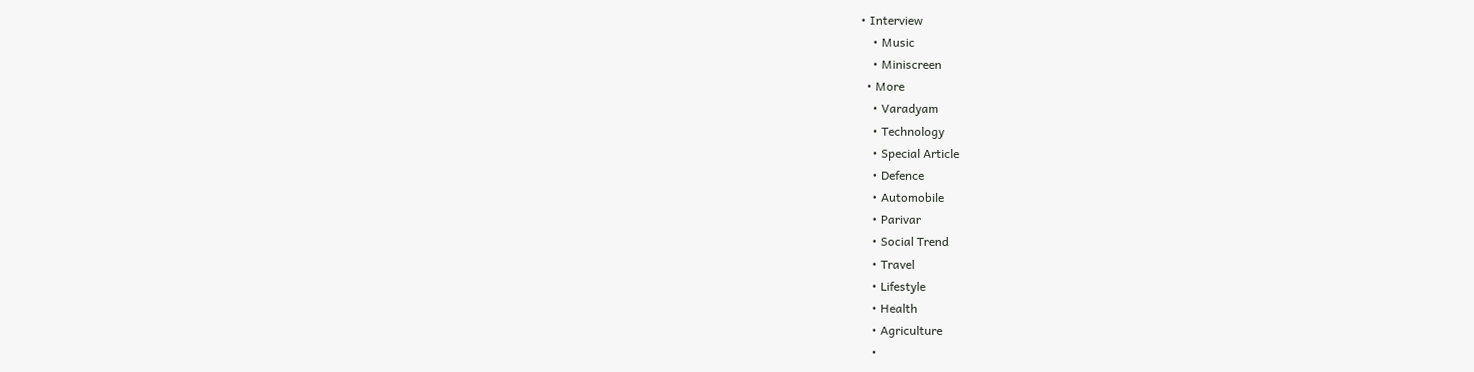• Interview
    • Music
    • Miniscreen
  • More
    • Varadyam
    • Technology
    • Special Article
    • Defence
    • Automobile
    • Parivar
    • Social Trend
    • Travel
    • Lifestyle
    • Health
    • Agriculture
    •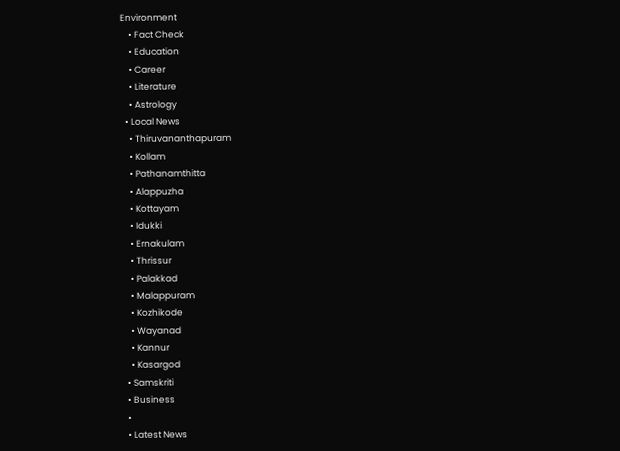Environment
    • Fact Check
    • Education
    • Career
    • Literature
    • Astrology
  • Local News
    • Thiruvananthapuram
    • Kollam
    • Pathanamthitta
    • Alappuzha
    • Kottayam
    • Idukki
    • Ernakulam
    • Thrissur
    • Palakkad
    • Malappuram
    • Kozhikode
    • Wayanad
    • Kannur
    • Kasargod
  • Samskriti
  • Business
  •
  • Latest News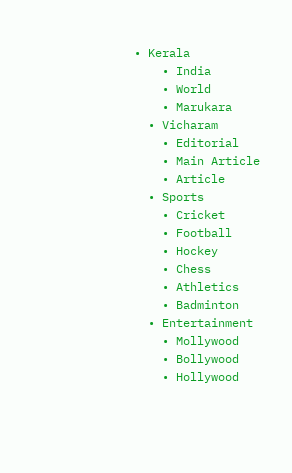• Kerala
    • India
    • World
    • Marukara
  • Vicharam
    • Editorial
    • Main Article
    • Article
  • Sports
    • Cricket
    • Football
    • Hockey
    • Chess
    • Athletics
    • Badminton
  • Entertainment
    • Mollywood
    • Bollywood
    • Hollywood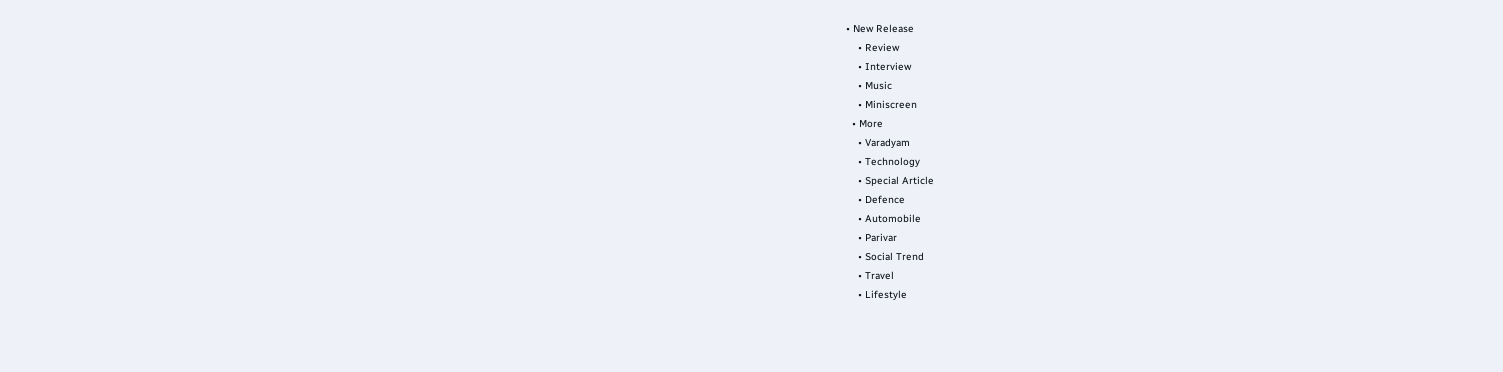• New Release
    • Review
    • Interview
    • Music
    • Miniscreen
  • More
    • Varadyam
    • Technology
    • Special Article
    • Defence
    • Automobile
    • Parivar
    • Social Trend
    • Travel
    • Lifestyle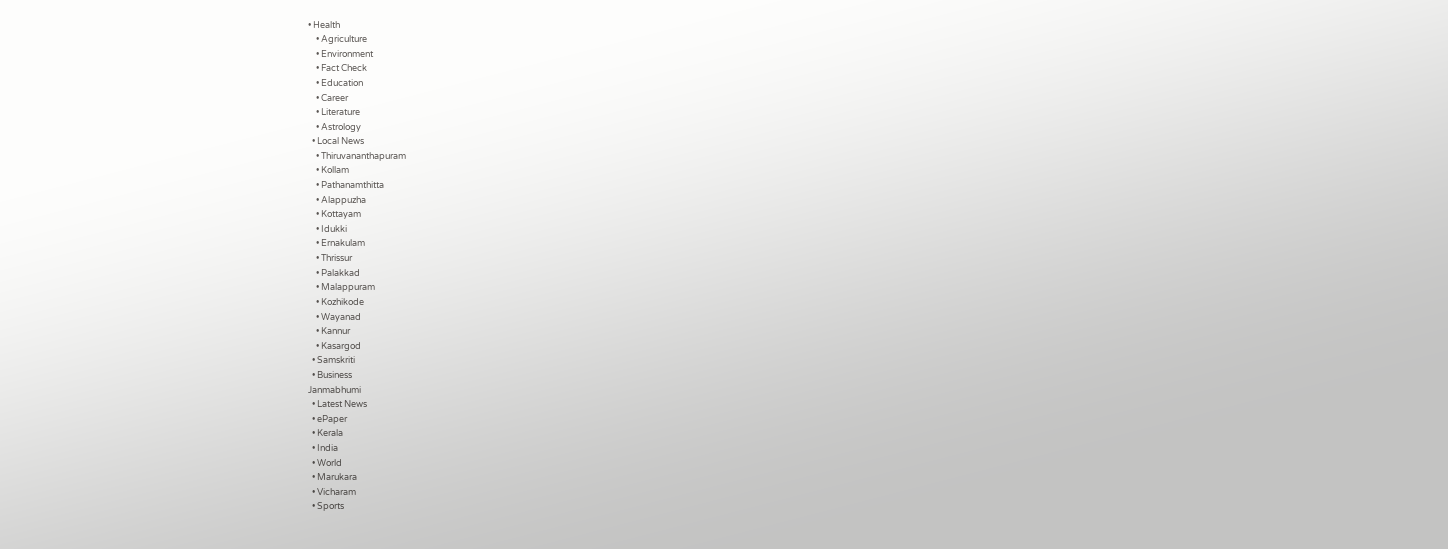• Health
    • Agriculture
    • Environment
    • Fact Check
    • Education
    • Career
    • Literature
    • Astrology
  • Local News
    • Thiruvananthapuram
    • Kollam
    • Pathanamthitta
    • Alappuzha
    • Kottayam
    • Idukki
    • Ernakulam
    • Thrissur
    • Palakkad
    • Malappuram
    • Kozhikode
    • Wayanad
    • Kannur
    • Kasargod
  • Samskriti
  • Business
Janmabhumi
  • Latest News
  • ePaper
  • Kerala
  • India
  • World
  • Marukara
  • Vicharam
  • Sports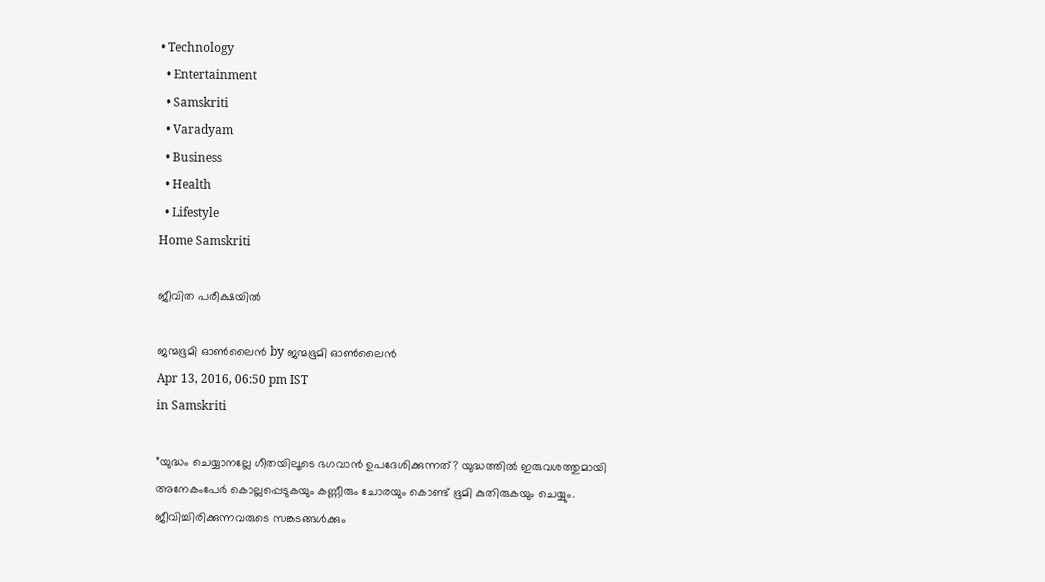• Technology
  • Entertainment
  • Samskriti
  • Varadyam
  • Business
  • Health
  • Lifestyle
Home Samskriti

ജീവിത പരീക്ഷയില്‍

ജന്മഭൂമി ഓണ്‍ലൈന്‍ by ജന്മഭൂമി ഓണ്‍ലൈന്‍
Apr 13, 2016, 06:50 pm IST
in Samskriti

”യുദ്ധം ചെയ്യാനല്ലേ ഗീതയിലൂടെ ഭഗവാന്‍ ഉപദേശിക്കുന്നത്? യുദ്ധത്തില്‍ ഇരുവശത്തുമായി അനേകംപേര്‍ കൊല്ലപ്പെടുകയും കണ്ണീരും ചോരയും കൊണ്ട് ഭൂമി കുതിരുകയും ചെയ്യും. ജീവിച്ചിരിക്കുന്നവരുടെ സങ്കടങ്ങള്‍ക്കും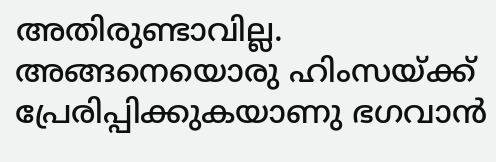അതിരുണ്ടാവില്ല. അങ്ങനെയൊരു ഹിംസയ്‌ക്ക് പ്രേരിപ്പിക്കുകയാണു ഭഗവാന്‍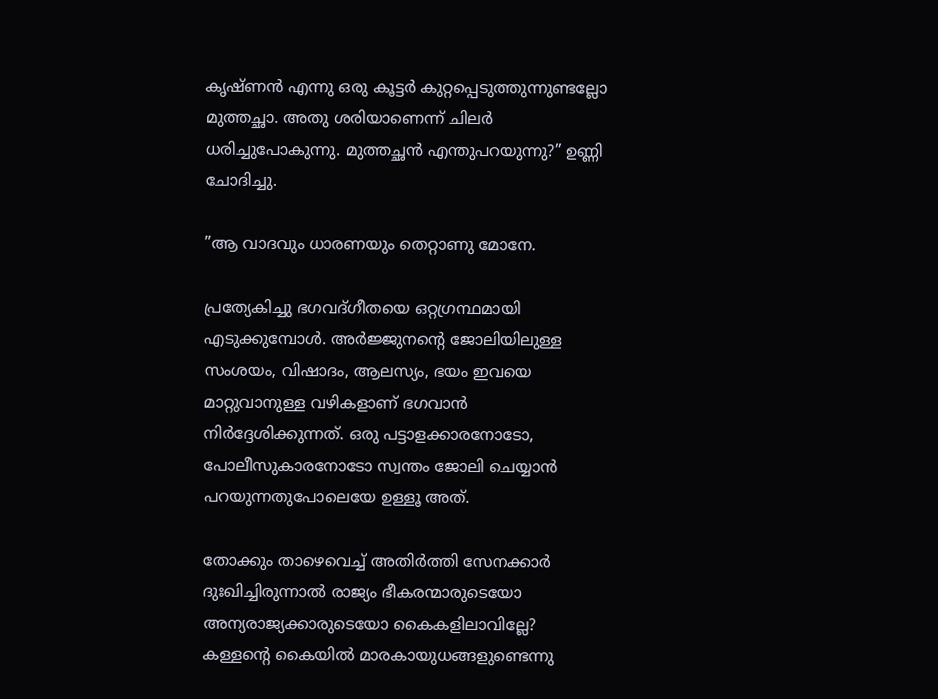കൃഷ്ണന്‍ എന്നു ഒരു കൂട്ടര്‍ കുറ്റപ്പെടുത്തുന്നുണ്ടല്ലോ മുത്തച്ഛാ. അതു ശരിയാണെന്ന് ചിലര്‍ ധരിച്ചുപോകുന്നു. മുത്തച്ഛന്‍ എന്തുപറയുന്നു?” ഉണ്ണി ചോദിച്ചു.

”ആ വാദവും ധാരണയും തെറ്റാണു മോനേ.

പ്രത്യേകിച്ചു ഭഗവദ്ഗീതയെ ഒറ്റഗ്രന്ഥമായി എടുക്കുമ്പോള്‍. അര്‍ജ്ജുനന്റെ ജോലിയിലുള്ള സംശയം, വിഷാദം, ആലസ്യം, ഭയം ഇവയെ മാറ്റുവാനുള്ള വഴികളാണ് ഭഗവാന്‍ നിര്‍ദ്ദേശിക്കുന്നത്. ഒരു പട്ടാളക്കാരനോടോ, പോലീസുകാരനോടോ സ്വന്തം ജോലി ചെയ്യാന്‍ പറയുന്നതുപോലെയേ ഉള്ളൂ അത്.

തോക്കും താഴെവെച്ച് അതിര്‍ത്തി സേനക്കാര്‍ ദുഃഖിച്ചിരുന്നാല്‍ രാജ്യം ഭീകരന്മാരുടെയോ അന്യരാജ്യക്കാരുടെയോ കൈകളിലാവില്ലേ? കള്ളന്റെ കൈയില്‍ മാരകായുധങ്ങളുണ്ടെന്നു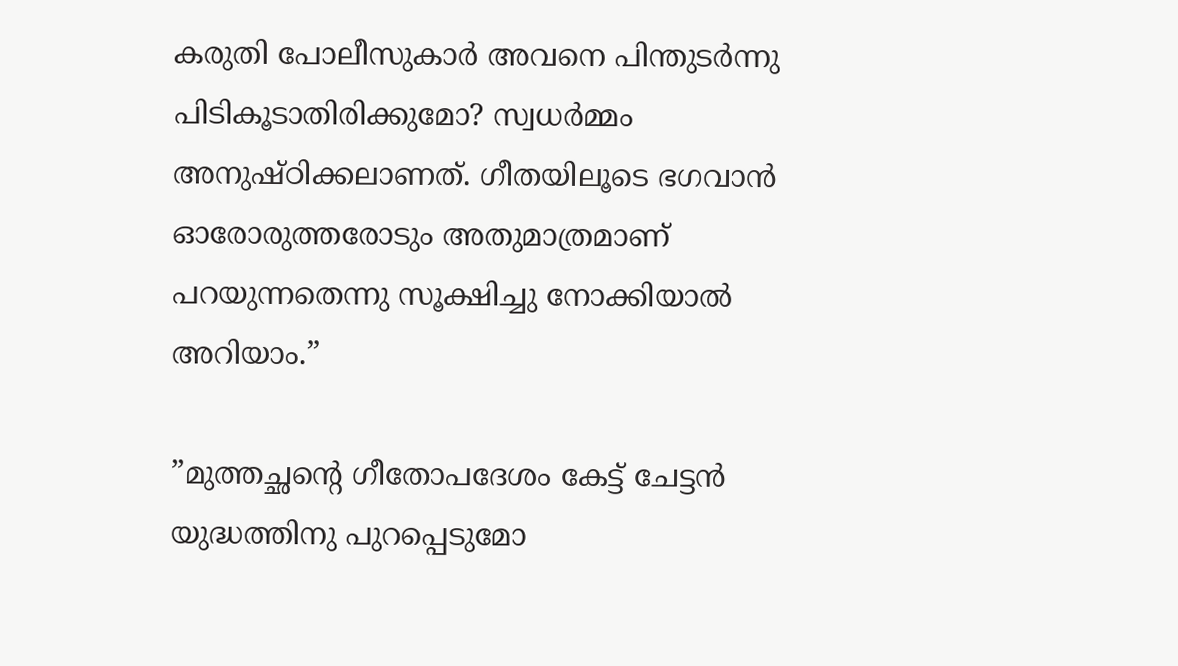കരുതി പോലീസുകാര്‍ അവനെ പിന്തുടര്‍ന്നു പിടികൂടാതിരിക്കുമോ? സ്വധര്‍മ്മം അനുഷ്ഠിക്കലാണത്. ഗീതയിലൂടെ ഭഗവാന്‍ ഓരോരുത്തരോടും അതുമാത്രമാണ് പറയുന്നതെന്നു സൂക്ഷിച്ചു നോക്കിയാല്‍ അറിയാം.”

”മുത്തച്ഛന്റെ ഗീതോപദേശം കേട്ട് ചേട്ടന്‍ യുദ്ധത്തിനു പുറപ്പെടുമോ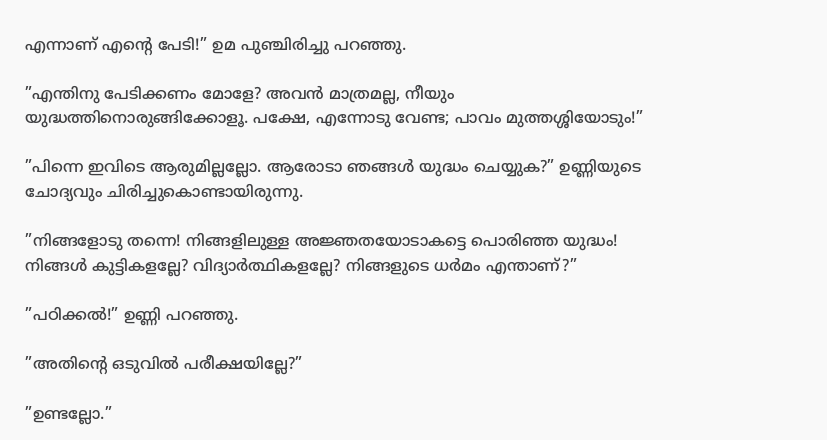എന്നാണ് എന്റെ പേടി!” ഉമ പുഞ്ചിരിച്ചു പറഞ്ഞു.

”എന്തിനു പേടിക്കണം മോളേ? അവന്‍ മാത്രമല്ല, നീയും യുദ്ധത്തിനൊരുങ്ങിക്കോളൂ. പക്ഷേ, എന്നോടു വേണ്ട; പാവം മുത്തശ്ശിയോടും!”

”പിന്നെ ഇവിടെ ആരുമില്ലല്ലോ. ആരോടാ ഞങ്ങള്‍ യുദ്ധം ചെയ്യുക?” ഉണ്ണിയുടെ ചോദ്യവും ചിരിച്ചുകൊണ്ടായിരുന്നു.

”നിങ്ങളോടു തന്നെ! നിങ്ങളിലുള്ള അജ്ഞതയോടാകട്ടെ പൊരിഞ്ഞ യുദ്ധം! നിങ്ങള്‍ കുട്ടികളല്ലേ? വിദ്യാര്‍ത്ഥികളല്ലേ? നിങ്ങളുടെ ധര്‍മം എന്താണ്?”

”പഠിക്കല്‍!” ഉണ്ണി പറഞ്ഞു.

”അതിന്റെ ഒടുവില്‍ പരീക്ഷയില്ലേ?”

”ഉണ്ടല്ലോ.”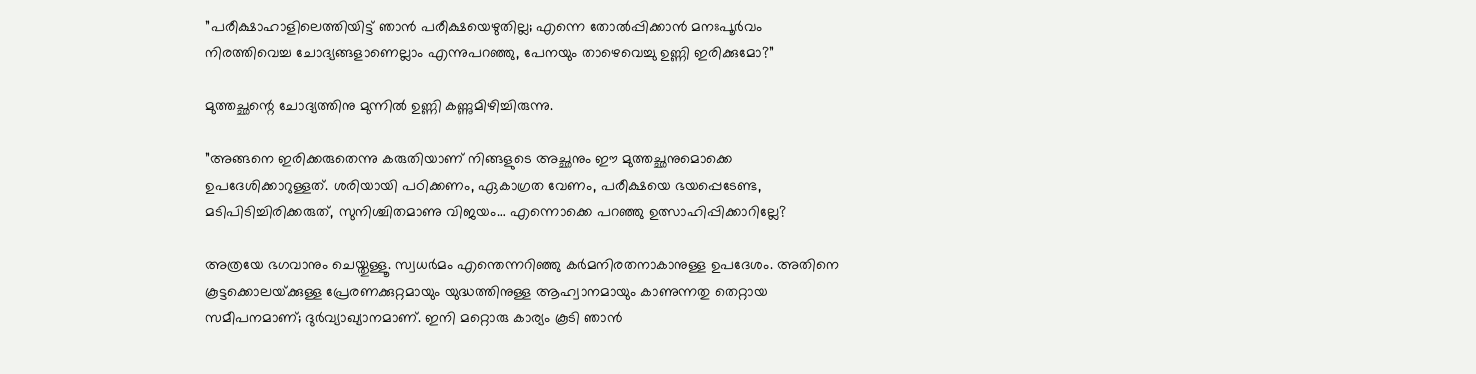”പരീക്ഷാഹാളിലെത്തിയിട്ട് ഞാന്‍ പരീക്ഷയെഴുതില്ല; എന്നെ തോല്‍പ്പിക്കാന്‍ മനഃപൂര്‍വം നിരത്തിവെച്ച ചോദ്യങ്ങളാണെല്ലാം എന്നുപറഞ്ഞു, പേനയും താഴെവെച്ചു ഉണ്ണി ഇരിക്കുമോ?”

മുത്തച്ഛന്റെ ചോദ്യത്തിനു മുന്നില്‍ ഉണ്ണി കണ്ണുമിഴിച്ചിരുന്നു.

”അങ്ങനെ ഇരിക്കരുതെന്നു കരുതിയാണ് നിങ്ങളുടെ അച്ഛനും ഈ മുത്തച്ഛനുമൊക്കെ ഉപദേശിക്കാറുള്ളത്. ശരിയായി പഠിക്കണം, ഏകാഗ്രത വേണം, പരീക്ഷയെ ഭയപ്പെടേണ്ട, മടിപിടിച്ചിരിക്കരുത്, സുനിശ്ചിതമാണു വിജയം… എന്നൊക്കെ പറഞ്ഞു ഉത്സാഹിപ്പിക്കാറില്ലേ?

അത്രയേ ഭഗവാനും ചെയ്തുള്ളൂ. സ്വധര്‍മം എന്തെന്നറിഞ്ഞു കര്‍മനിരതനാകാനുള്ള ഉപദേശം. അതിനെ കൂട്ടക്കൊലയ്‌ക്കുള്ള പ്രേരണക്കുറ്റമായും യുദ്ധത്തിനുള്ള ആഹ്വാനമായും കാണുന്നതു തെറ്റായ സമീപനമാണ്; ദുര്‍വ്യാഖ്യാനമാണ്. ഇനി മറ്റൊരു കാര്യം കൂടി ഞാന്‍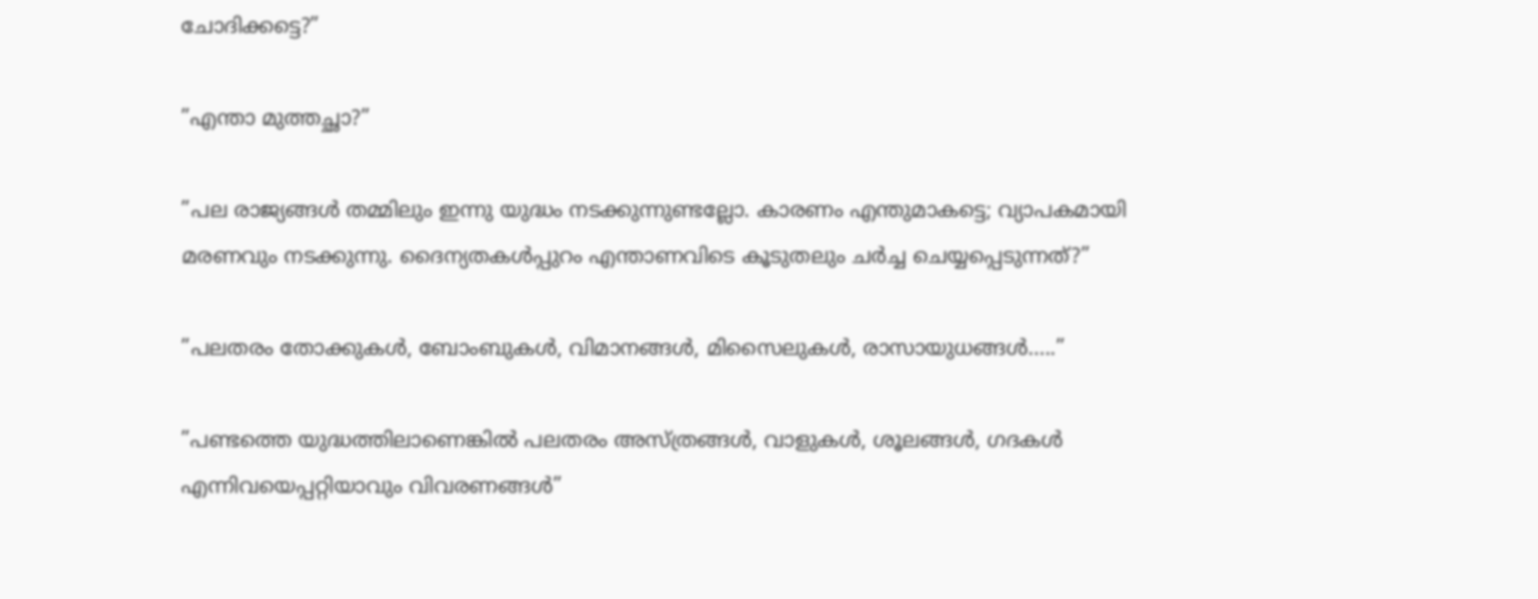ചോദിക്കട്ടെ?”

”എന്താ മുത്തച്ഛാ?”

”പല രാജ്യങ്ങള്‍ തമ്മിലും ഇന്നു യുദ്ധം നടക്കുന്നുണ്ടല്ലോ. കാരണം എന്തുമാകട്ടെ; വ്യാപകമായി മരണവും നടക്കുന്നു. ദൈന്യതകള്‍പ്പുറം എന്താണവിടെ കൂടുതലും ചര്‍ച്ച ചെയ്യപ്പെടുന്നത്?”

”പലതരം തോക്കുകള്‍, ബോംബുകള്‍, വിമാനങ്ങള്‍, മിസൈലുകള്‍, രാസായുധങ്ങള്‍…..”

”പണ്ടത്തെ യുദ്ധത്തിലാണെങ്കില്‍ പലതരം അസ്ത്രങ്ങള്‍, വാളുകള്‍, ശൂലങ്ങള്‍, ഗദകള്‍ എന്നിവയെപ്പറ്റിയാവും വിവരണങ്ങള്‍”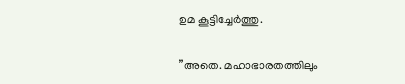ഉമ കൂട്ടിച്ചേര്‍ത്തു.

”അതെ. മഹാഭാരതത്തിലും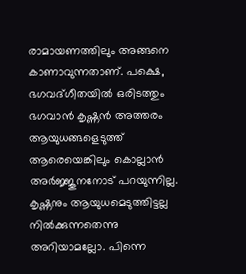രാമായണത്തിലും അങ്ങനെ കാണാവുന്നതാണ്. പക്ഷെ, ഭഗവദ്ഗീതയില്‍ ഒരിടത്തും ഭഗവാന്‍ കൃഷ്ണന്‍ അത്തരം ആയുധങ്ങളെടുത്ത് ആരെയെങ്കിലും കൊല്ലാന്‍ അര്‍ജ്ജുനനോട് പറയുന്നില്ല. കൃഷ്ണനും ആയുധമെടുത്തിട്ടല്ല നില്‍ക്കുന്നതെന്നു അറിയാമല്ലോ. പിന്നെ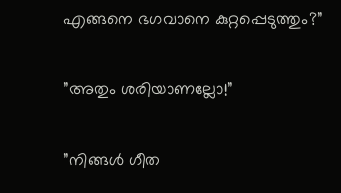എങ്ങനെ ഭഗവാനെ കുറ്റപ്പെടുത്തും?”

”അതും ശരിയാണല്ലോ!”

”നിങ്ങള്‍ ഗീത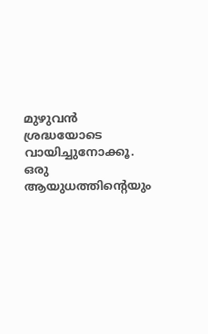മുഴുവന്‍ ശ്രദ്ധയോടെ വായിച്ചുനോക്കൂ. ഒരു ആയുധത്തിന്റെയും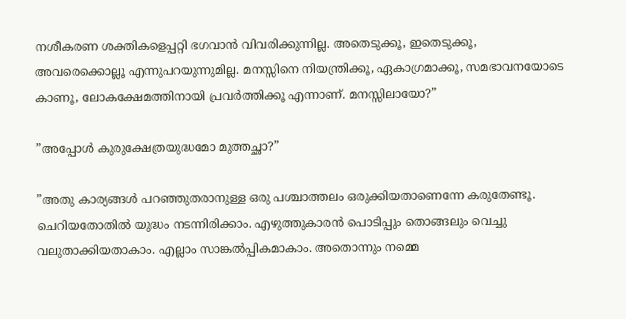നശീകരണ ശക്തികളെപ്പറ്റി ഭഗവാന്‍ വിവരിക്കുന്നില്ല. അതെടുക്കൂ, ഇതെടുക്കൂ, അവരെക്കൊല്ലൂ എന്നുപറയുന്നുമില്ല. മനസ്സിനെ നിയന്ത്രിക്കൂ, ഏകാഗ്രമാക്കൂ, സമഭാവനയോടെ കാണൂ, ലോകക്ഷേമത്തിനായി പ്രവര്‍ത്തിക്കൂ എന്നാണ്. മനസ്സിലായോ?”

”അപ്പോള്‍ കുരുക്ഷേത്രയുദ്ധമോ മുത്തച്ഛാ?”

”അതു കാര്യങ്ങള്‍ പറഞ്ഞുതരാനുള്ള ഒരു പശ്ചാത്തലം ഒരുക്കിയതാണെന്നേ കരുതേണ്ടൂ. ചെറിയതോതില്‍ യുദ്ധം നടന്നിരിക്കാം. എഴുത്തുകാരന്‍ പൊടിപ്പും തൊങ്ങലും വെച്ചു വലുതാക്കിയതാകാം. എല്ലാം സാങ്കല്‍പ്പികമാകാം. അതൊന്നും നമ്മെ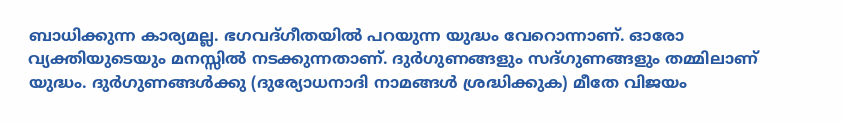ബാധിക്കുന്ന കാര്യമല്ല. ഭഗവദ്ഗീതയില്‍ പറയുന്ന യുദ്ധം വേറൊന്നാണ്. ഓരോ വ്യക്തിയുടെയും മനസ്സില്‍ നടക്കുന്നതാണ്. ദുര്‍ഗുണങ്ങളും സദ്ഗുണങ്ങളും തമ്മിലാണ് യുദ്ധം. ദുര്‍ഗുണങ്ങള്‍ക്കു (ദുര്യോധനാദി നാമങ്ങള്‍ ശ്രദ്ധിക്കുക) മീതേ വിജയം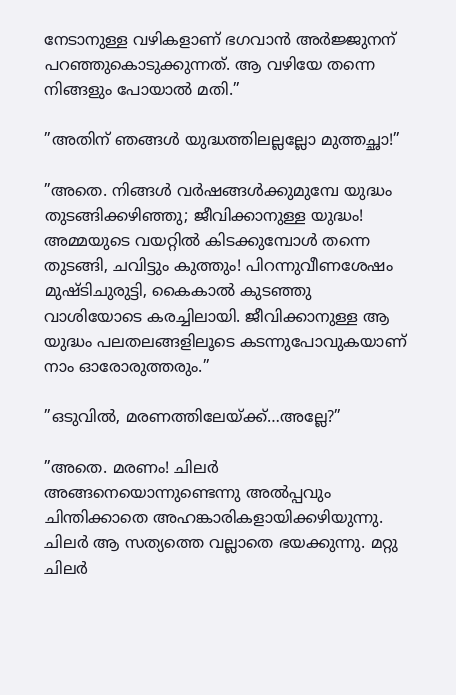നേടാനുള്ള വഴികളാണ് ഭഗവാന്‍ അര്‍ജ്ജുനന് പറഞ്ഞുകൊടുക്കുന്നത്. ആ വഴിയേ തന്നെ നിങ്ങളും പോയാല്‍ മതി.”

”അതിന് ഞങ്ങള്‍ യുദ്ധത്തിലല്ലല്ലോ മുത്തച്ഛാ!”

”അതെ. നിങ്ങള്‍ വര്‍ഷങ്ങള്‍ക്കുമുമ്പേ യുദ്ധം തുടങ്ങിക്കഴിഞ്ഞു; ജീവിക്കാനുള്ള യുദ്ധം! അമ്മയുടെ വയറ്റില്‍ കിടക്കുമ്പോള്‍ തന്നെ തുടങ്ങി, ചവിട്ടും കുത്തും! പിറന്നുവീണശേഷം മുഷ്ടിചുരുട്ടി, കൈകാല്‍ കുടഞ്ഞു വാശിയോടെ കരച്ചിലായി. ജീവിക്കാനുള്ള ആ യുദ്ധം പലതലങ്ങളിലൂടെ കടന്നുപോവുകയാണ് നാം ഓരോരുത്തരും.”

”ഒടുവില്‍, മരണത്തിലേയ്‌ക്ക്…അല്ലേ?”

”അതെ. മരണം! ചിലര്‍ അങ്ങനെയൊന്നുണ്ടെന്നു അല്‍പ്പവും ചിന്തിക്കാതെ അഹങ്കാരികളായിക്കഴിയുന്നു. ചിലര്‍ ആ സത്യത്തെ വല്ലാതെ ഭയക്കുന്നു. മറ്റു ചിലര്‍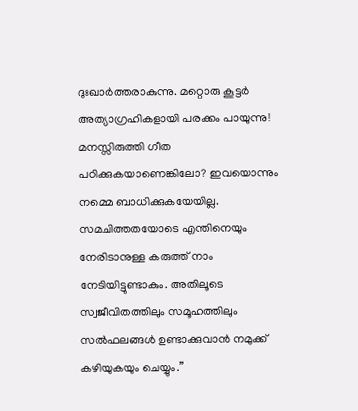ദുഃഖാര്‍ത്തരാകുന്നു. മറ്റൊരു കൂട്ടര്‍ അത്യാഗ്രഹികളായി പരക്കം പായുന്നു! മനസ്സിരുത്തി ഗീത പഠിക്കുകയാണെങ്കിലോ? ഇവയൊന്നും നമ്മെ ബാധിക്കുകയേയില്ല. സമചിത്തതയോടെ എന്തിനെയും നേരിടാനുള്ള കരുത്ത് നാം നേടിയിട്ടുണ്ടാകും. അതിലൂടെ സ്വജീവിതത്തിലും സമൂഹത്തിലും സല്‍ഫലങ്ങള്‍ ഉണ്ടാക്കുവാന്‍ നമുക്ക് കഴിയുകയും ചെയ്യും.”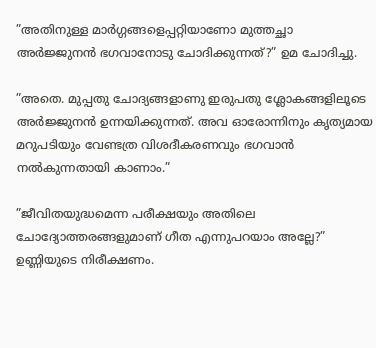”അതിനുള്ള മാര്‍ഗ്ഗങ്ങളെപ്പറ്റിയാണോ മുത്തച്ഛാ അര്‍ജ്ജുനന്‍ ഭഗവാനോടു ചോദിക്കുന്നത്?” ഉമ ചോദിച്ചു.

”അതെ. മുപ്പതു ചോദ്യങ്ങളാണു ഇരുപതു ശ്ലോകങ്ങളിലൂടെ അര്‍ജ്ജുനന്‍ ഉന്നയിക്കുന്നത്. അവ ഓരോന്നിനും കൃത്യമായ മറുപടിയും വേണ്ടത്ര വിശദീകരണവും ഭഗവാന്‍ നല്‍കുന്നതായി കാണാം.”

”ജീവിതയുദ്ധമെന്ന പരീക്ഷയും അതിലെ ചോദ്യോത്തരങ്ങളുമാണ് ഗീത എന്നുപറയാം അല്ലേ?” ഉണ്ണിയുടെ നിരീക്ഷണം.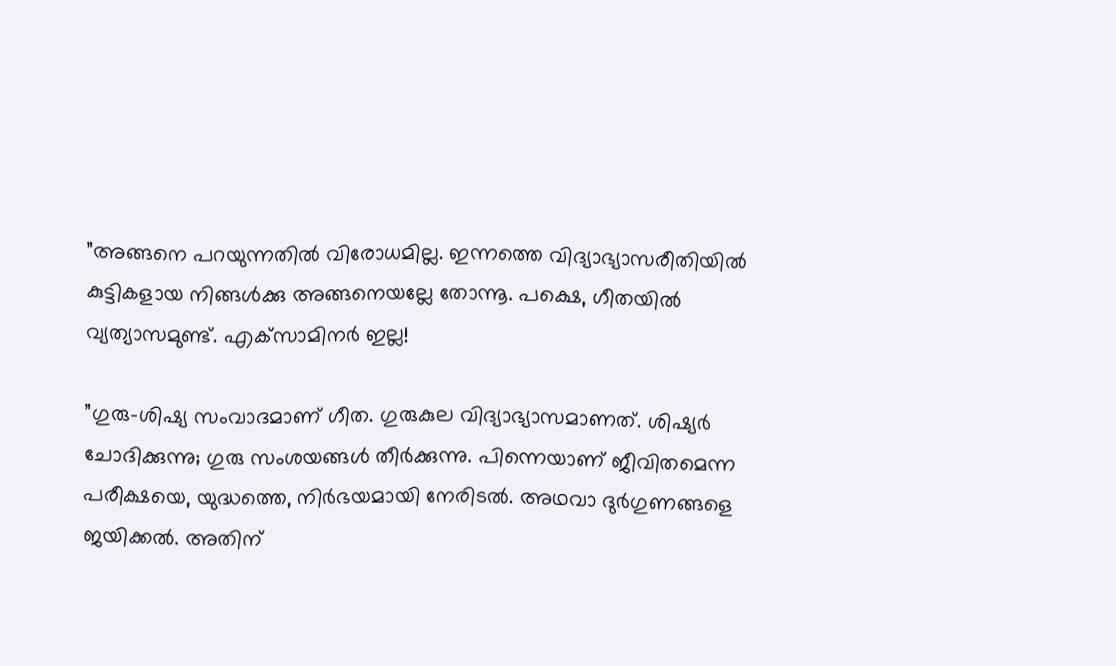”അങ്ങനെ പറയുന്നതില്‍ വിരോധമില്ല. ഇന്നത്തെ വിദ്യാഭ്യാസരീതിയില്‍ കുട്ടികളായ നിങ്ങള്‍ക്കു അങ്ങനെയല്ലേ തോന്നൂ. പക്ഷെ, ഗീതയില്‍ വ്യത്യാസമുണ്ട്. എക്‌സാമിനര്‍ ഇല്ല!

”ഗുരു-ശിഷ്യ സംവാദമാണ് ഗീത. ഗുരുകുല വിദ്യാഭ്യാസമാണത്. ശിഷ്യര്‍ ചോദിക്കുന്നു; ഗുരു സംശയങ്ങള്‍ തീര്‍ക്കുന്നു. പിന്നെയാണ് ജീവിതമെന്ന പരീക്ഷയെ, യുദ്ധത്തെ, നിര്‍ഭയമായി നേരിടല്‍. അഥവാ ദുര്‍ഗുണങ്ങളെ ജയിക്കല്‍. അതിന്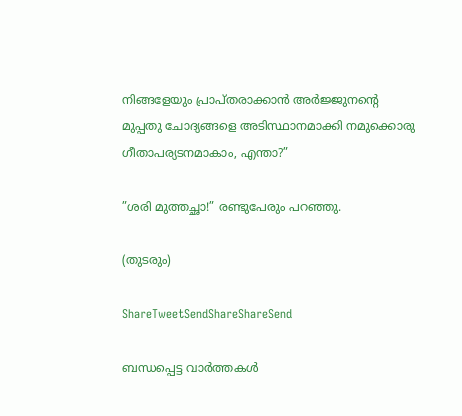നിങ്ങളേയും പ്രാപ്തരാക്കാന്‍ അര്‍ജ്ജുനന്റെ മുപ്പതു ചോദ്യങ്ങളെ അടിസ്ഥാനമാക്കി നമുക്കൊരു ഗീതാപര്യടനമാകാം, എന്താ?”

”ശരി മുത്തച്ഛാ!” രണ്ടുപേരും പറഞ്ഞു.

(തുടരും)

ShareTweetSendShareShareSend

ബന്ധപ്പെട്ട വാര്‍ത്തകള്‍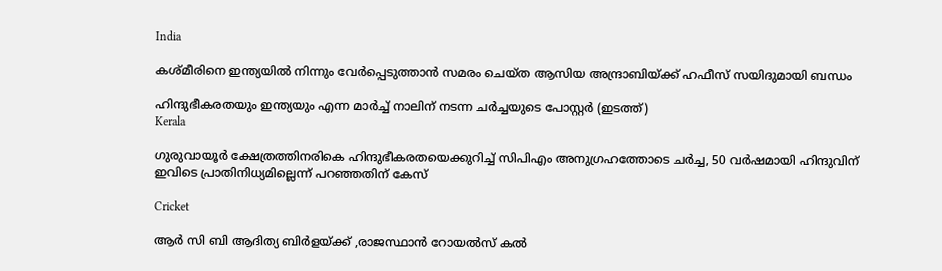India

കശ്മീരിനെ ഇന്ത്യയില്‍ നിന്നും വേര്‍പ്പെടുത്താന്‍ സമരം ചെയ്ത ആസിയ അന്ദ്രാബിയ്‌ക്ക് ഹഫീസ് സയിദുമായി ബന്ധം

ഹിന്ദുഭീകരതയും ഇന്ത്യയും എന്ന മാര്‍ച്ച് നാലിന് നടന്ന ചര്‍ച്ചയുടെ പോസ്റ്റര്‍ (ഇടത്ത്)
Kerala

ഗുരുവായൂര്‍ ക്ഷേത്രത്തിനരികെ ഹിന്ദുഭീകരതയെക്കുറിച്ച് സിപിഎം അനുഗ്രഹത്തോടെ ചര്‍ച്ച, 50 വര്‍ഷമായി ഹിന്ദുവിന് ഇവിടെ പ്രാതിനിധ്യമില്ലെന്ന് പറഞ്ഞതിന് കേസ്

Cricket

ആര്‍ സി ബി ആദിത്യ ബിര്‍ളയ്‌ക്ക് ,രാജസ്ഥാന്‍ റോയല്‍സ് കല്‍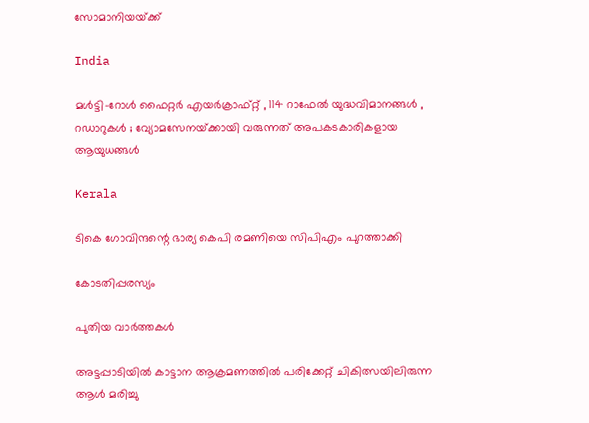സോമാനിയയ്‌ക്ക്

India

മൾട്ടി-റോൾ ഫൈറ്റർ എയർക്രാഫ്റ്റ് , 114 റാഫേൽ യുദ്ധവിമാനങ്ങൾ , റഡാറുകൾ ; വ്യോമസേനയ്‌ക്കായി വരുന്നത് അപകടകാരികളായ ആയുധങ്ങൾ

Kerala

ടികെ ഗോവിന്ദന്റെ ഭാര്യ കെപി രമണിയെ സിപിഎം പുറത്താക്കി

കോടതിപ്പരസ്യം

പുതിയ വാര്‍ത്തകള്‍

അട്ടപ്പാടിയില്‍ കാട്ടാന ആക്രമണത്തില്‍ പരിക്കേറ്റ് ചികിത്സയിലിരുന്ന ആള്‍ മരിച്ചു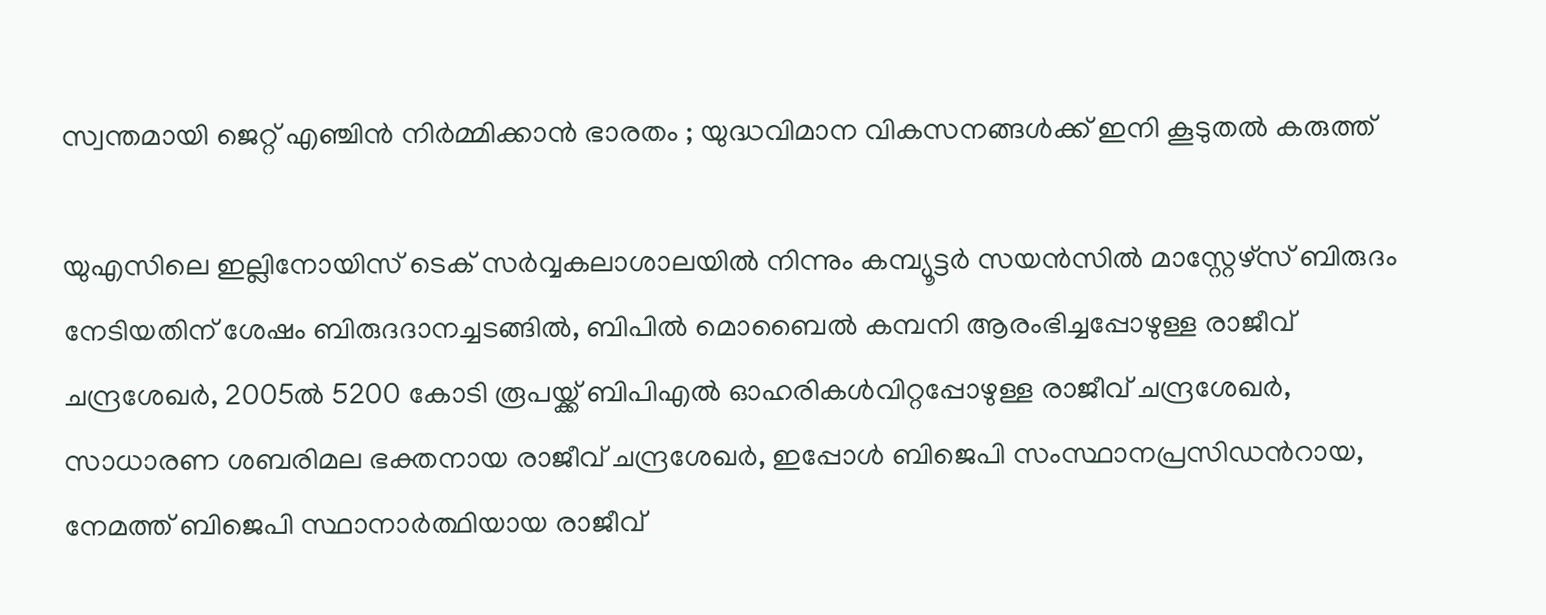സ്വന്തമായി ജെറ്റ് എഞ്ചിൻ നിർമ്മിക്കാൻ ഭാരതം ; യുദ്ധവിമാന വികസനങ്ങൾക്ക് ഇനി കൂടുതൽ കരുത്ത്

യുഎസിലെ ഇല്ലിനോയിസ് ടെക് സര്‍വ്വകലാശാലയില്‍ നിന്നും കമ്പ്യൂട്ടര്‍ സയന്‍സില്‍ മാസ്റ്റേഴ്സ് ബിരുദം നേടിയതിന് ശേഷം ബിരുദദാനച്ചടങ്ങില്‍, ബിപില്‍ മൊബൈല്‍ കമ്പനി ആരംഭിച്ചപ്പോഴുള്ള രാജീവ് ചന്ദ്രശേഖര്‍, 2005ല്‍ 5200 കോടി രൂപയ്ക്ക് ബിപിഎല്‍ ഓഹരികള്‍വിറ്റപ്പോഴുള്ള രാജീവ് ചന്ദ്രശേഖര്‍, സാധാരണ ശബരിമല ഭക്തനായ രാജീവ് ചന്ദ്രശേഖര്‍, ഇപ്പോള്‍ ബിജെപി സംസ്ഥാനപ്രസിഡന്‍റായ, നേമത്ത് ബിജെപി സ്ഥാനാര്‍ത്ഥിയായ രാജീവ്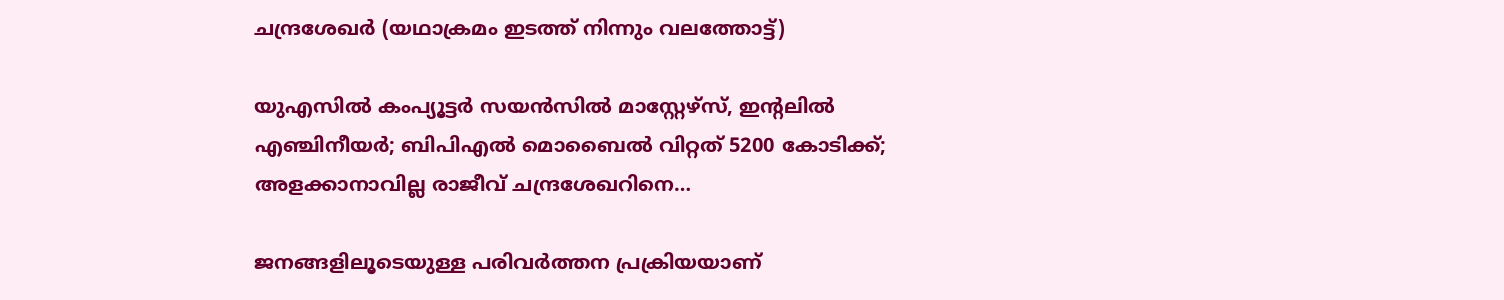ചന്ദ്രശേഖര്‍ (യഥാക്രമം ഇടത്ത് നിന്നും വലത്തോട്ട്)

യുഎസില്‍ കംപ്യൂട്ടര്‍ സയന്‍സില്‍ മാസ്റ്റേഴ്സ്, ഇന്‍റലില്‍ എഞ്ചിനീയര്‍; ബിപിഎല്‍ മൊബൈല്‍ വിറ്റത് 5200 കോടിക്ക്; അളക്കാനാവില്ല രാജീവ് ചന്ദ്രശേഖറിനെ…

ജനങ്ങളിലൂടെയുള്ള പരിവര്‍ത്തന പ്രക്രിയയാണ്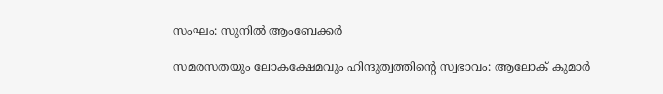സംഘം: സുനില്‍ ആംബേക്കര്‍

സമരസതയും ലോകക്ഷേമവും ഹിന്ദുത്വത്തിന്റെ സ്വഭാവം: ആലോക് കുമാര്‍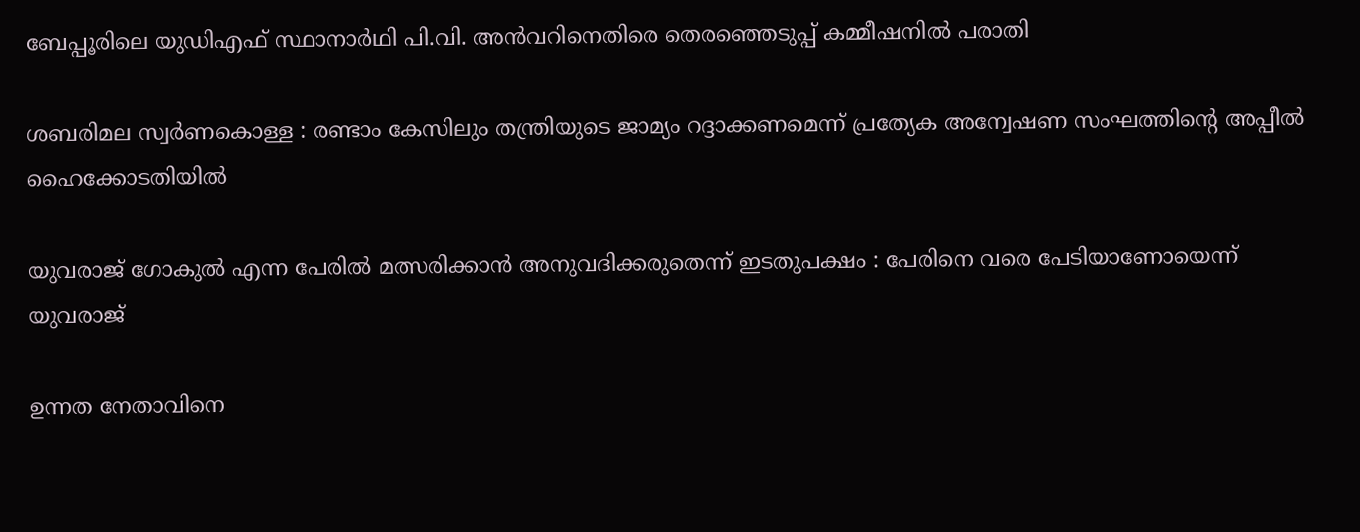ബേപ്പൂരിലെ യുഡിഎഫ് സ്ഥാനാര്‍ഥി പി.വി. അന്‍വറിനെതിരെ തെരഞ്ഞെടുപ്പ് കമ്മീഷനില്‍ പരാതി

ശബരിമല സ്വര്‍ണകൊള്ള : രണ്ടാം കേസിലും തന്ത്രിയുടെ ജാമ്യം റദ്ദാക്കണമെന്ന് പ്രത്യേക അന്വേഷണ സംഘത്തിന്റെ അപ്പീല്‍ ഹൈക്കോടതിയില്‍

യുവരാജ് ഗോകുൽ എന്ന പേരിൽ മത്സരിക്കാൻ അനുവദിക്കരുതെന്ന് ഇടതുപക്ഷം : പേരിനെ വരെ പേടിയാണോയെന്ന് യുവരാജ്

ഉന്നത നേതാവിനെ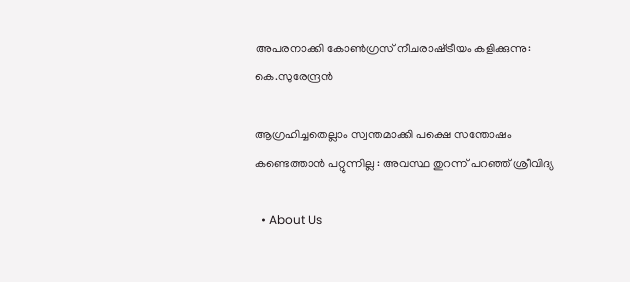അപരനാക്കി കോൺഗ്രസ് നീചരാഷ്‌ട്രീയം കളിക്കുന്നു: കെ.സുരേന്ദ്രൻ

ആഗ്രഹിച്ചതെല്ലാം സ്വന്തമാക്കി പക്ഷെ സന്തോഷം കണ്ടെത്താൻ പറ്റുന്നില്ല : അവസ്ഥ തുറന്ന് പറഞ്ഞ് ശ്രീവിദ്യ

  • About Us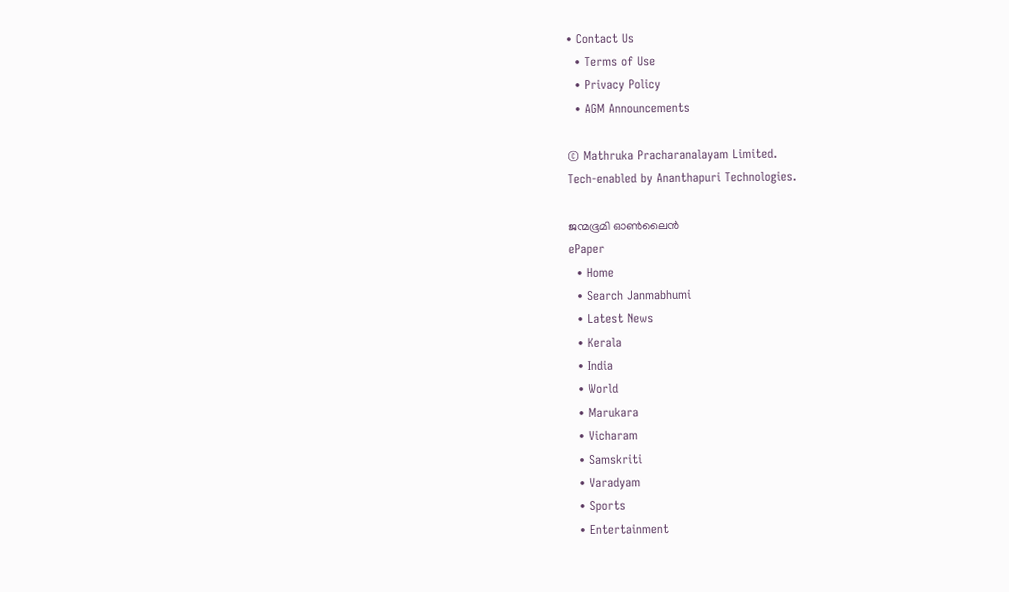• Contact Us
  • Terms of Use
  • Privacy Policy
  • AGM Announcements

© Mathruka Pracharanalayam Limited.
Tech-enabled by Ananthapuri Technologies.

ജന്മഭൂമി ഓണ്‍ലൈന്‍
ePaper
  • Home
  • Search Janmabhumi
  • Latest News
  • Kerala
  • India
  • World
  • Marukara
  • Vicharam
  • Samskriti
  • Varadyam
  • Sports
  • Entertainment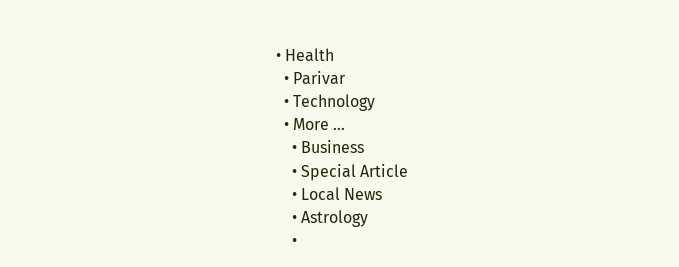• Health
  • Parivar
  • Technology
  • More …
    • Business
    • Special Article
    • Local News
    • Astrology
    •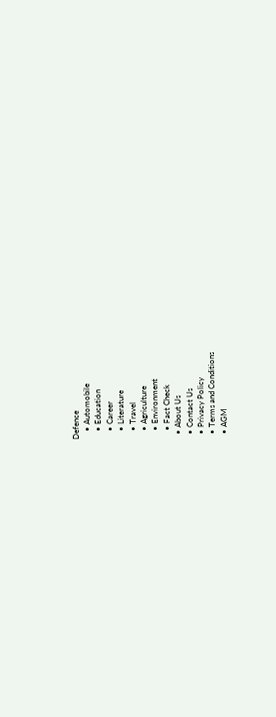Defence
    • Automobile
    • Education
    • Career
    • Literature
    • Travel
    • Agriculture
    • Environment
    • Fact Check
  • About Us
  • Contact Us
  • Privacy Policy
  • Terms and Conditions
  • AGM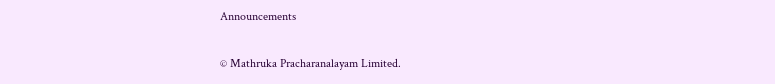Announcements

© Mathruka Pracharanalayam Limited.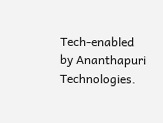Tech-enabled by Ananthapuri Technologies.